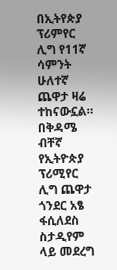በኢትየጵያ ፕሪምየር ሊግ የ11ኛ ሳምንት ሁለተኛ ጨዋታ ዛሬ ተከናውኗል።
በቅዳሜ ብቸኛ የኢትዮጵያ ፕሪሚየር ሊግ ጨዋታ ጎንደር አፄ ፋሲለደስ ስታዲየም ላይ መደረግ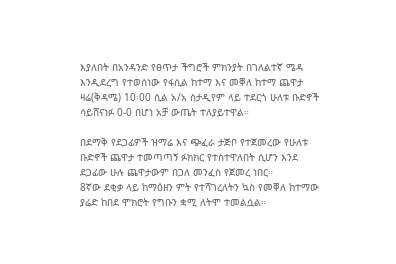እያለበት በአንዳንድ የፀጥታ ችግሮች ምክንያት በገለልተኛ ሜዳ እንዲደረግ የተወሰነው የፋሲል ከተማ እና መቐለ ከተማ ጨዋታ ዛሬ(ቅዳሜ) 10፡00 ሲል አ/አ ስታዲየም ላይ ተደርጎ ሁለቱ ቡድኖች ሳይሸናነፉ 0-0 በሆነ አቻ ውጤት ተለያይተዋል።

በደማቅ የደጋፊዎች ዝማሬ እና ጭፈራ ታጅቦ የተጀመረው የሁለቱ ቡድኖች ጨዋታ ተመጣጣኝ ፉክክር የተስተዋለበት ሲሆን እንደ ደጋፊው ሁሉ ጨዋታውም በጋለ መንፈስ የጀመረ ነበር።
8ኛው ደቂቃ ላይ ከማዕዘን ምት የተሻገረለትን ኳስ የመቐለ ከተማው ያሬድ ከበደ ሞክሮት የግቡን ቋሚ ለትሞ ተመልሷል።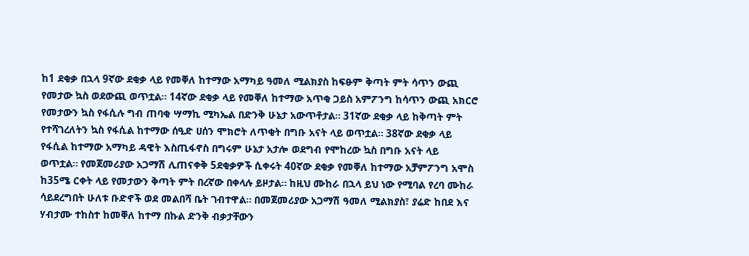ከ1 ደቂቃ በኋላ 9ኛው ደቂቃ ላይ የመቐለ ከተማው አማካይ ዓመለ ሚልክያስ ከፍፁም ቅጣት ምት ሳጥን ውጪ የመታው ኳስ ወደውጪ ወጥቷል። 14ኛው ደቂቃ ላይ የመቐለ ከተማው አጥቂ ጋይስ አምፖንግ ከሳጥን ውጪ አክርሮ የመታውን ኳስ የፋሲሉ ግብ ጠባቂ ሣማኪ ሚካኤል በድንቅ ሁኔታ አውጥቶታል። 31ኛው ደቂቃ ላይ ከቅጣት ምት የተሻገረለትን ኳስ የፋሲል ከተማው ሰዒድ ሀሰን ሞክሮት ለጥቂት በግቡ አናት ላይ ወጥቷል። 38ኛው ደቂቃ ላይ የፋሲል ከተማው አማካይ ዳዊት እስጢፋኖስ በግሩም ሁኔታ አታሎ ወደግብ የሞከረው ኳስ በግቡ አናት ላይ ወጥቷል። የመጀመሪያው አጋማሽ ሊጠናቀቅ 5ደቂቃዎች ሲቀሩት 40ኛው ደቂቃ የመቐለ ከተማው አቻምፖንግ አሞስ ከ35ሜ ርቀት ላይ የመታውን ቅጣት ምት በረኛው በቀላሉ ይዞታል። ከዚህ ሙከራ በኋላ ይህ ነው የሚባል የረባ ሙከራ ሳይደረግበት ሁለቱ ቡድኖች ወደ መልበሻ ቤት ገብተዋል። በመጀመሪያው አጋማሽ ዓመለ ሚልክያስ፣ ያሬድ ከበደ እና ሃብታሙ ተከስተ ከመቐለ ከተማ በኩል ድንቅ ብቃታቸውን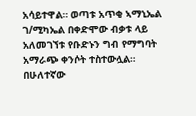አሳይተዋል። ወጣቱ አጥቂ ኣማኒኤል ገ/ሚካኤል በቀድሞው ብቃቱ ላይ አለመገኘቱ የቡድኑን ግብ የማግባት አማራጭ ቀንሶት ተስተውሏል።
በሁለተኛው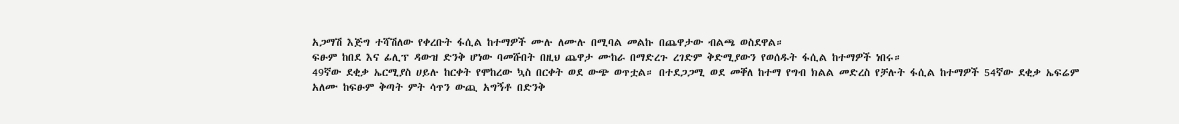አጋማሽ እጅግ ተሻሽለው የቀረቡት ፋሲል ከተማዎች ሙሉ ለሙሉ በሚባል መልኩ በጨዋታው ብልጫ ወስደዋል።
ፍፁም ከበደ እና ፊሊፕ ዳውዝ ድንቅ ሆነው ባመሹበት በዚህ ጨዋታ ሙከራ በማድረጉ ረገድም ቅድሚያውን የወሰዱት ፋሲል ከተማዎች ነበሩ።
49ኛው ደቂቃ ኤርሚያስ ሀይሉ ከርቀት የሞከረው ኳስ በርቀት ወደ ውጭ ወጥቷል። በተደጋጋሚ ወደ መቐለ ከተማ የግብ ክልል መድረስ የቻሉት ፋሲል ከተማዎች 54ኛው ደቂቃ ኤፍሬም አለሙ ከፍፁም ቅጣት ምት ሳጥን ውጪ አግኝቶ በድንቅ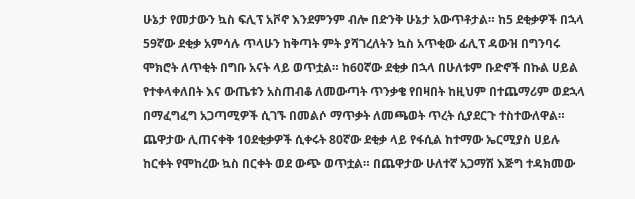ሁኔታ የመታውን ኳስ ፍሊፕ አቮኖ እንደምንም ብሎ በድንቅ ሁኔታ አውጥቶታል። ከ5 ደቂቃዎች በኋላ 59ኛው ደቂቃ አምሳሉ ጥላሁን ከቅጣት ምት ያሻገረለትን ኳስ አጥቂው ፊሊፕ ዳውዝ በግንባሩ ሞክሮት ለጥቂት በግቡ አናት ላይ ወጥቷል። ከ60ኛው ደቂቃ በኋላ በሁለቱም ቡድኖች በኩል ሀይል የተቀላቀለበት እና ውጤቱን አስጠብቆ ለመውጣት ጥንቃቄ የበዛበት ከዚህም በተጨማሪም ወደኋላ በማፈግፈግ አጋጣሚዎች ሲገኙ በመልሶ ማጥቃት ለመጫወት ጥረት ሲያደርጉ ተስተውለዋል። ጨዋታው ሊጠናቀቅ 10ደቂቃዎች ሲቀሩት 80ኛው ደቂቃ ላይ የፋሲል ከተማው ኤርሚያስ ሀይሉ ከርቀት የሞከረው ኳስ በርቀት ወደ ውጭ ወጥቷል። በጨዋታው ሁለተኛ አጋማሽ እጅግ ተዳክመው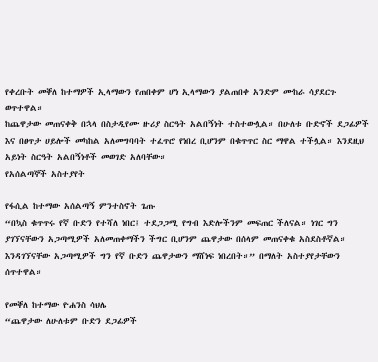የቀረቡት መቐለ ከተማዎች ኢላማውን የጠበቀም ሆነ ኢላማውን ያልጠበቀ አንድም ሙከራ ሳያደርጉ ወጥተዋል።
ከጨዋታው መጠናቀቅ በኋላ በስታዲየሙ ዙሪያ ስርዓት አልበኝነት ተስተውሏል። በሁለቱ ቡድኖች ደጋፊዎች እና በፀጥታ ሀይሎች መካከል አለመግባባት ተፈጥሮ የነበረ ቢሆንም በቁጥጥር ስር ማዋል ተችሏል። እንደዚህ አይነት ስርዓት አልበኝነቶች መወገድ አለባቸው።
የአሰልጣኞች አስተያየት

የፋሲል ከተማው አሰልጣኝ ምንተስኖት ጌጡ
“በኳስ ቁጥጥሩ የኛ ቡድን የተሻለ ነበር፤ ተደጋጋሚ የግብ እድሎችንም መፍጠር ችለናል። ነገር ግን ያገኘናቸውን አጋጣሚዎች አለመጠቀማችን ችግር ቢሆንም ጨዋታው በሰላም መጠናቀቁ አስደስቶኛል። እንዳገኘናቸው አጋጣሚዎች ግን የኛ ቡድን ጨዋታውን ማሸነፍ ነበረበት።” በማለት አስተያየታቸውን ሰጥተዋል።

የመቐለ ከተማው ዮሐንስ ሳህሌ
“ጨዋታው ለሁለቱም ቡድን ደጋፊዎች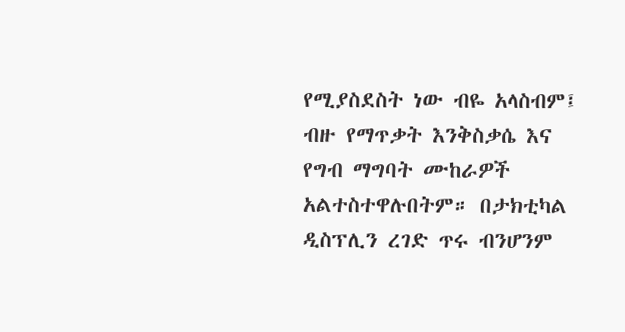የሚያስደስት ነው ብዬ አላስብም፤ ብዙ የማጥቃት እንቅስቃሴ እና የግብ ማግባት ሙከራዎች አልተስተዋሉበትም። በታክቲካል ዲስፕሊን ረገድ ጥሩ ብንሆንም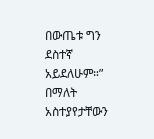በውጤቱ ግን ደስተኛ አይደለሁም።” በማለት አስተያየታቸውን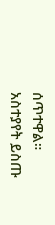ሰጥተዋል።
አስተያየት ይስጡ